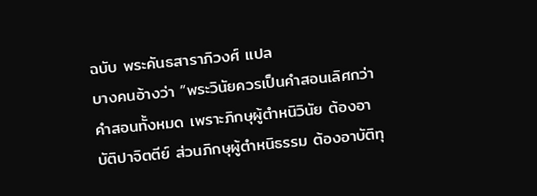ฉบับ พระคันธสาราภิวงศ์ แปล
บางคนอ้างว่า “พระวินัยควรเป็นคำสอนเลิศกว่าคำสอนทั้งหมด เพราะภิกษุผู้ตำหนิวินัย ต้องอาบัติปาจิตตีย์ ส่วนภิกษุผู้ตำหนิธรรม ต้องอาบัติทุ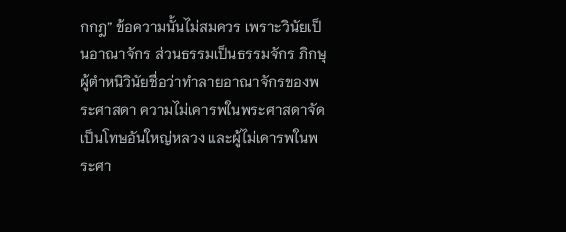กกฎ” ข้อความนั้นไม่สมควร เพราะวินัยเป็นอาณาจักร ส่วนธรรมเป็นธรรมจักร ภิกษุผู้ตำหนิวินัยชื่อว่าทำลายอาณาจักรของพระศาสดา ความไม่เคารพในพระศาสดาจัดเป็นโทษอันใหญ่หลวง และผู้ไม่เคารพในพระศา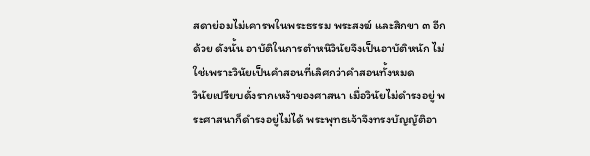สดาย่อมไม่เคารพในพระธรรม พระสงฆ์ และสิกขา ๓ อีกด้วย ดังนั้น อาบัติในการตำหนิวินัยจึงเป็นอาบัติหนัก ไม่ใช่เพราะวินัยเป็นคำสอนที่เลิศกว่าคำสอนทั้งหมด
วินัยเปรียบดั่งรากเหง้าของศาสนา เมื่อวินัยไม่ดำรงอยู่ พระศาสนาก็ดำรงอยู่ไม่ได้ พระพุทธเจ้าจึงทรงบัญญัติอา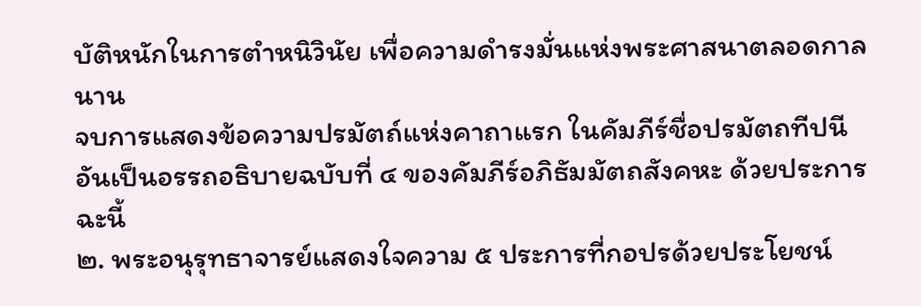บัติหนักในการตำหนิวินัย เพื่อความดำรงมั่นแห่งพระศาสนาตลอดกาลนาน
จบการแสดงข้อความปรมัตถ์แห่งคาถาแรก ในคัมภีร์ชื่อปรมัตถทีปนีอันเป็นอรรถอธิบายฉบับที่ ๔ ของคัมภีร์อภิธัมมัตถสังคหะ ด้วยประการฉะนี้
๒. พระอนุรุทธาจารย์แสดงใจความ ๕ ประการที่กอปรด้วยประโยชน์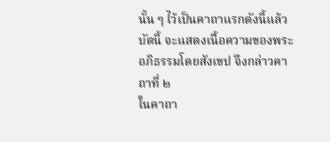นั้น ๆ ไว้เป็นคาถาแรกดังนี้แล้ว บัดนี้ จะแสดงเนื้อความของพระอภิธรรมโดยสังเขป จึงกล่าวคาถาที่ ๒
ในคาถา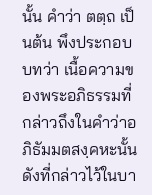นั้น คำว่า ตตฺถ เป็นต้น พึงประกอบบทว่า เนื้อความของพระอภิธรรมที่กล่าวถึงในคำว่าอภิธัมมตสงฺคหะนั้น ดังที่กล่าวไว้ในบา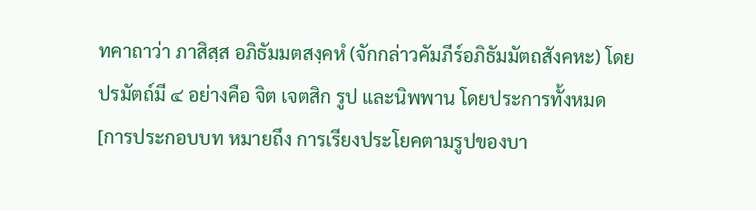ทคาถาว่า ภาสิสฺส อภิธัมมตสงฺคหํ (จักกล่าวคัมภีร์อภิธัมมัตถสังคหะ) โดยปรมัตถ์มี ๔ อย่างคือ จิต เจตสิก รูป และนิพพาน โดยประการทั้งหมด
[การประกอบบท หมายถึง การเรียงประโยคตามรูปของบา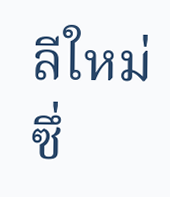ลีใหม่ ซึ่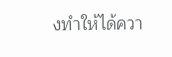งทำให้ได้ควา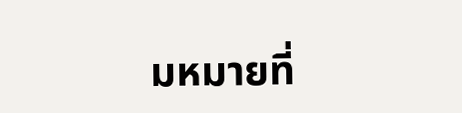มหมายที่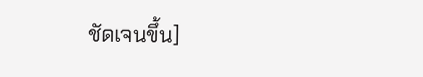ชัดเจนขึ้น]